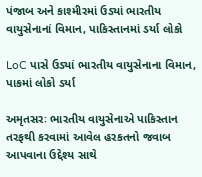પંજાબ અને કાશ્મીરમાં ઉડ્યાં ભારતીય વાયુસેનાનાં વિમાન, પાકિસ્તાનમાં ડર્યા લોકો

LoC પાસે ઉડ્યાં ભારતીય વાયુસેનાના વિમાન, પાકમાં લોકો ડર્યા

અમૃતસરઃ ભારતીય વાયુસેનાએ પાકિસ્તાન તરફથી કરવામાં આવેલ હરકતનો જવાબ આપવાના ઉદ્દેશ્ય સાથે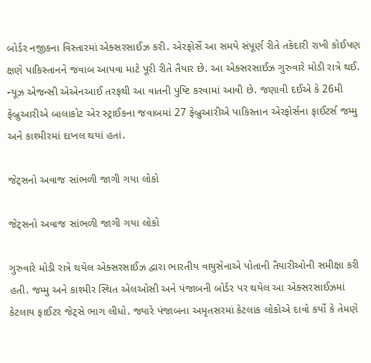બોર્ડર નજીકના વિસ્તારમાં એક્સરસાઈઝ કરી. એરફોર્સે આ સમયે સંપૂર્ણ રીતે તકેદારી રાખી કોઈપણ ક્ષણે પાકિસ્તાનને જવાબ આપવા માટે પૂરી રીતે તૈયાર છે. આ એક્સરસાઈઝ ગુરુવારે મોડી રાત્રે થઈ. ન્યૂઝ એજન્સી એએનઆઈ તરફથી આ વાતની પુષ્ટિ કરવામાં આવી છે. જણાવી દઈએ કે 26મી ફેબ્રુઆરીએ બાલાકોટ એર સ્ટ્રાઈકના જવાબમાં 27 ફેબ્રુઆરીએ પાકિસ્તાન એરફોર્સના ફાઈટર્સ જમ્મુ અને કાશ્મીરમાં દાખલ થયાં હતાં.

જેટ્સનો અવાજ સાંભળી જાગી ગયા લોકો

જેટ્સનો અવાજ સાંભળી જાગી ગયા લોકો

ગુરુવારે મોડી રાત્રે થયેલ એક્સરસાઈઝ દ્વારા ભારતીય વાયુસેનાએ પોતાની તૈયારીઓની સમીક્ષા કરી હતી. જમ્મુ અને કાશ્મીર સ્થિત એલઓસી અને પંજાબની બોર્ડર પર થયેલ આ એક્સરસાઈઝમાં કેટલાય ફાઈટર જેટ્સે ભાગ લીધો. જ્યારે પંજાબના અમૃતસરમાં કેટલાક લોકોએ દાવો કર્યો કે તેમણે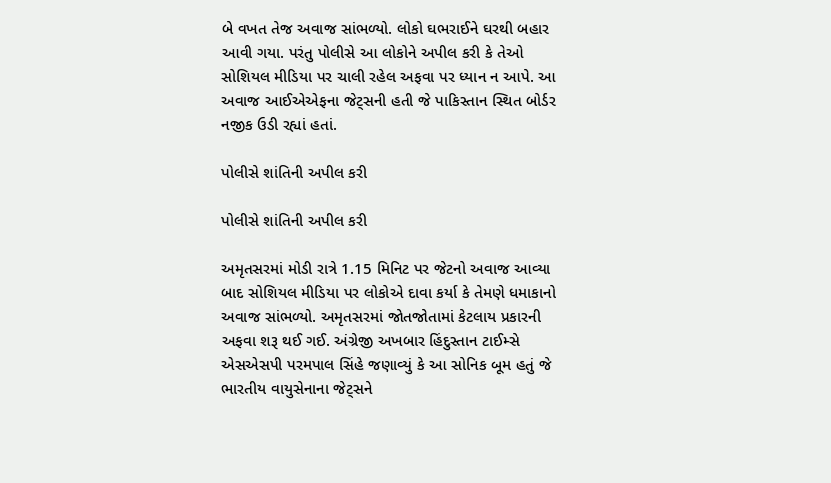બે વખત તેજ અવાજ સાંભળ્યો. લોકો ઘભરાઈને ઘરથી બહાર આવી ગયા. પરંતુ પોલીસે આ લોકોને અપીલ કરી કે તેઓ સોશિયલ મીડિયા પર ચાલી રહેલ અફવા પર ધ્યાન ન આપે. આ અવાજ આઈએએફના જેટ્સની હતી જે પાકિસ્તાન સ્થિત બોર્ડર નજીક ઉડી રહ્યાં હતાં.

પોલીસે શાંતિની અપીલ કરી

પોલીસે શાંતિની અપીલ કરી

અમૃતસરમાં મોડી રાત્રે 1.15 મિનિટ પર જેટનો અવાજ આવ્યા બાદ સોશિયલ મીડિયા પર લોકોએ દાવા કર્યા કે તેમણે ધમાકાનો અવાજ સાંભળ્યો. અમૃતસરમાં જોતજોતામાં કેટલાય પ્રકારની અફવા શરૂ થઈ ગઈ. અંગ્રેજી અખબાર હિંદુસ્તાન ટાઈમ્સે એસએસપી પરમપાલ સિંહે જણાવ્યું કે આ સોનિક બૂમ હતું જે ભારતીય વાયુસેનાના જેટ્સને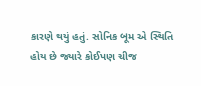કારણે થયું હતું. સોનિક બૂમ એ સ્થિતિ હોય છે જ્યારે કોઈપણ ચીજ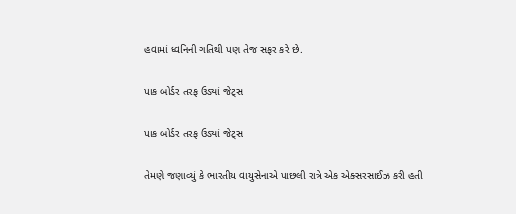હવામાં ધ્વનિની ગતિથી પણ તેજ સફર કરે છે.

પાક બોર્ડર તરફ ઉડ્યાં જેટ્સ

પાક બોર્ડર તરફ ઉડ્યાં જેટ્સ

તેમણે જણાવ્યું કે ભારતીય વાયુસેનાએ પાછલી રાત્રે એક એક્સરસાઈઝ કરી હતી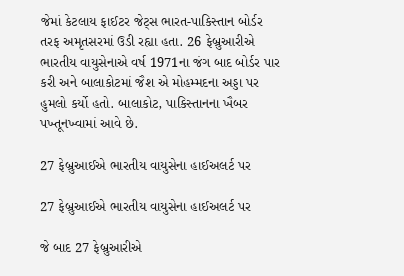જેમાં કેટલાય ફાઈટર જેટ્સ ભારત-પાકિસ્તાન બોર્ડર તરફ અમૃતસરમાં ઉડી રહ્યા હતા. 26 ફેબ્રુઆરીએ ભારતીય વાયુસેનાએ વર્ષ 1971ના જંગ બાદ બોર્ડર પાર કરી અને બાલાકોટમાં જૈશ એ મોહમ્મદના અડ્ડા પર હુમલો કર્યો હતો. બાલાકોટ, પાકિસ્તાનના ખૈબર પખ્તૂનખ્વામાં આવે છે.

27 ફેબ્રુઆઈએ ભારતીય વાયુસેના હાઈઅલર્ટ પર

27 ફેબ્રુઆઈએ ભારતીય વાયુસેના હાઈઅલર્ટ પર

જે બાદ 27 ફેબ્રુઆરીએ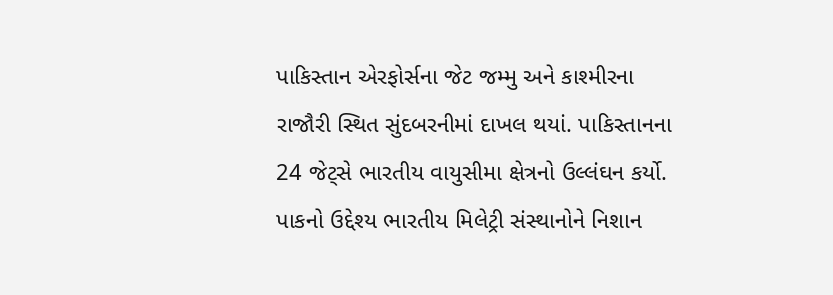પાકિસ્તાન એરફોર્સના જેટ જમ્મુ અને કાશ્મીરના રાજૌરી સ્થિત સુંદબરનીમાં દાખલ થયાં. પાકિસ્તાનના 24 જેટ્સે ભારતીય વાયુસીમા ક્ષેત્રનો ઉલ્લંઘન કર્યો. પાકનો ઉદ્દેશ્ય ભારતીય મિલેટ્રી સંસ્થાનોને નિશાન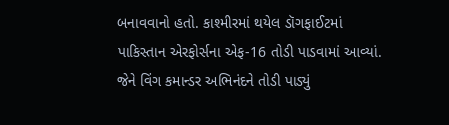બનાવવાનો હતો. કાશ્મીરમાં થયેલ ડૉગફાઈટમાં પાકિસ્તાન એરફોર્સના એફ-16 તોડી પાડવામાં આવ્યાં. જેને વિંગ કમાન્ડર અભિનંદને તોડી પાડ્યું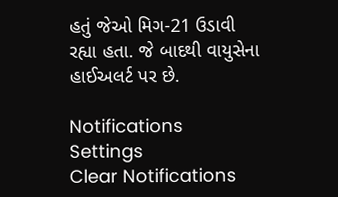હતું જેઓ મિગ-21 ઉડાવી રહ્યા હતા. જે બાદથી વાયુસેના હાઈઅલર્ટ પર છે.

Notifications
Settings
Clear Notifications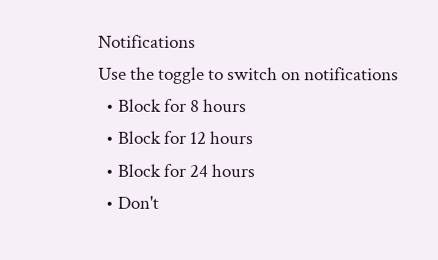Notifications
Use the toggle to switch on notifications
  • Block for 8 hours
  • Block for 12 hours
  • Block for 24 hours
  • Don't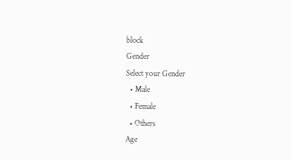block
Gender
Select your Gender
  • Male
  • Female
  • Others
Age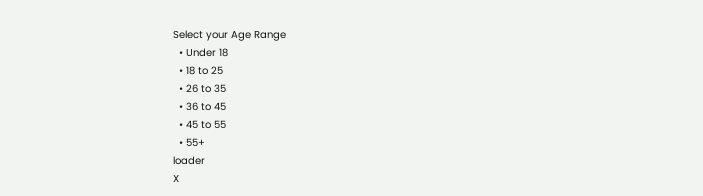Select your Age Range
  • Under 18
  • 18 to 25
  • 26 to 35
  • 36 to 45
  • 45 to 55
  • 55+
loader
X